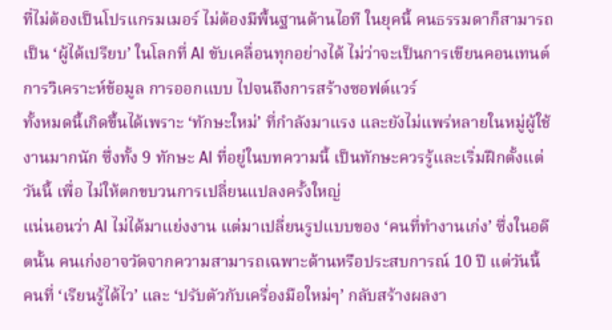ที่ไม่ต้องเป็นโปรแกรมเมอร์ ไม่ต้องมีพื้นฐานด้านไอที ในยุคนี้ คนธรรมดาก็สามารถเป็น ‘ผู้ได้เปรียบ’ ในโลกที่ AI ขับเคลื่อนทุกอย่างได้ ไม่ว่าจะเป็นการเขียนคอนเทนต์ การวิเคราะห์ข้อมูล การออกแบบ ไปจนถึงการสร้างซอฟต์แวร์
ทั้งหมดนี้เกิดขึ้นได้เพราะ ‘ทักษะใหม่’ ที่กำลังมาแรง และยังไม่แพร่หลายในหมู่ผู้ใช้งานมากนัก ซึ่งทั้ง 9 ทักษะ AI ที่อยู่ในบทความนี้ เป็นทักษะควรรู้และเริ่มฝึกตั้งแต่วันนี้ เพื่อ ไม่ให้ตกขบวนการเปลี่ยนแปลงครั้งใหญ่
แน่นอนว่า AI ไม่ได้มาแย่งงาน แต่มาเปลี่ยนรูปแบบของ ‘คนที่ทำงานเก่ง’ ซึ่งในอดีตนั้น คนเก่งอาจวัดจากความสามารถเฉพาะด้านหรือประสบการณ์ 10 ปี แต่วันนี้ คนที่ ‘เรียนรู้ได้ไว’ และ ‘ปรับตัวกับเครื่องมือใหม่ๆ’ กลับสร้างผลงา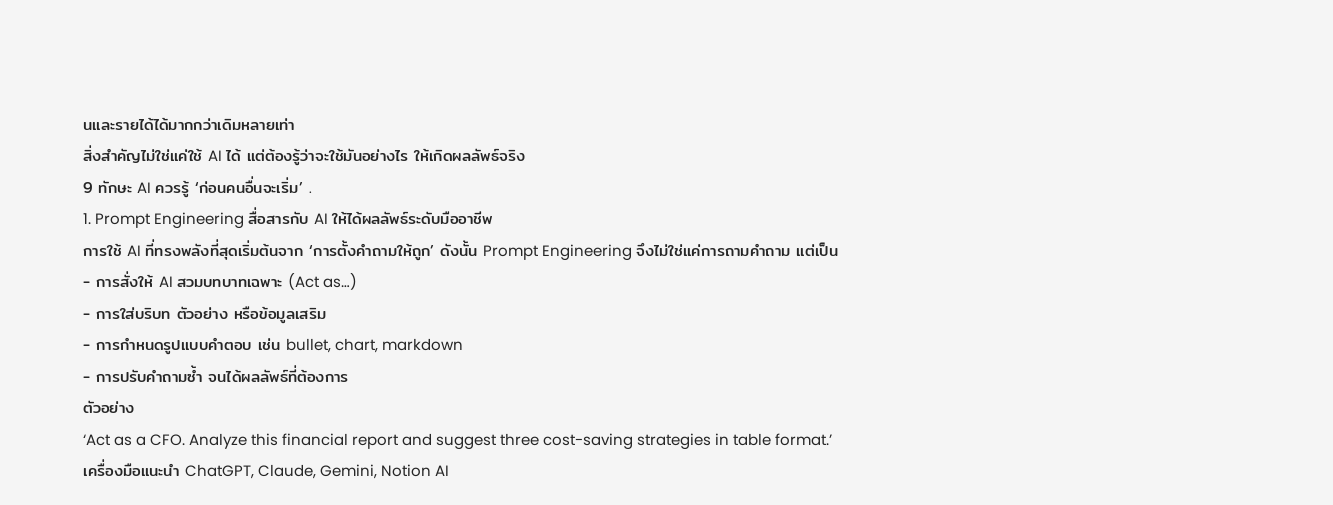นและรายได้ได้มากกว่าเดิมหลายเท่า
สิ่งสำคัญไม่ใช่แค่ใช้ AI ได้ แต่ต้องรู้ว่าจะใช้มันอย่างไร ให้เกิดผลลัพธ์จริง
9 ทักษะ AI ควรรู้ ‘ก่อนคนอื่นจะเริ่ม’ .
1. Prompt Engineering สื่อสารกับ AI ให้ได้ผลลัพธ์ระดับมืออาชีพ
การใช้ AI ที่ทรงพลังที่สุดเริ่มต้นจาก ‘การตั้งคำถามให้ถูก’ ดังนั้น Prompt Engineering จึงไม่ใช่แค่การถามคำถาม แต่เป็น
- การสั่งให้ AI สวมบทบาทเฉพาะ (Act as…)
- การใส่บริบท ตัวอย่าง หรือข้อมูลเสริม
- การกำหนดรูปแบบคำตอบ เช่น bullet, chart, markdown
- การปรับคำถามซ้ำ จนได้ผลลัพธ์ที่ต้องการ
ตัวอย่าง
‘Act as a CFO. Analyze this financial report and suggest three cost-saving strategies in table format.’
เครื่องมือแนะนำ ChatGPT, Claude, Gemini, Notion AI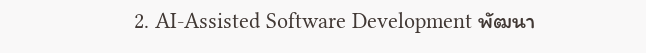2. AI-Assisted Software Development พัฒนา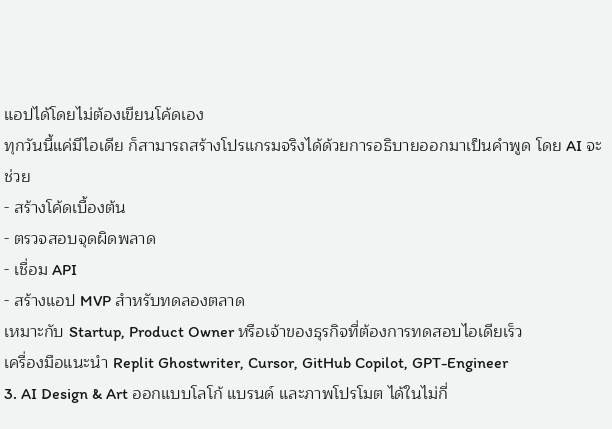แอปได้โดยไม่ต้องเขียนโค้ดเอง
ทุกวันนี้แค่มีไอเดีย ก็สามารถสร้างโปรแกรมจริงได้ด้วยการอธิบายออกมาเป็นคำพูด โดย AI จะช่วย
- สร้างโค้ดเบื้องต้น
- ตรวจสอบจุดผิดพลาด
- เชื่อม API
- สร้างแอป MVP สำหรับทดลองตลาด
เหมาะกับ Startup, Product Owner หรือเจ้าของธุรกิจที่ต้องการทดสอบไอเดียเร็ว
เครื่องมือแนะนำ Replit Ghostwriter, Cursor, GitHub Copilot, GPT-Engineer
3. AI Design & Art ออกแบบโลโก้ แบรนด์ และภาพโปรโมต ได้ในไม่กี่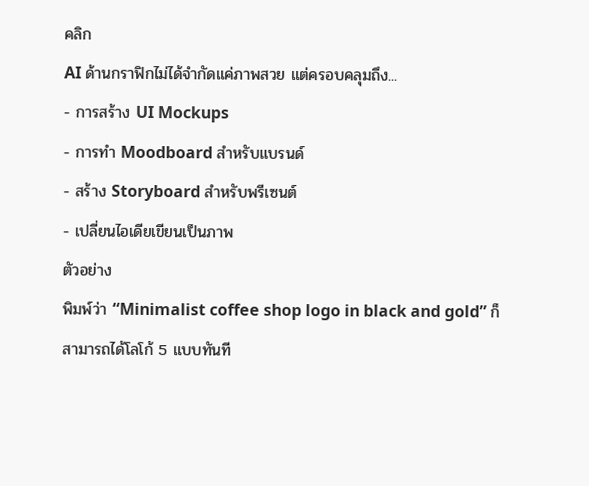คลิก
AI ด้านกราฟิกไม่ได้จำกัดแค่ภาพสวย แต่ครอบคลุมถึง...
- การสร้าง UI Mockups
- การทำ Moodboard สำหรับแบรนด์
- สร้าง Storyboard สำหรับพรีเซนต์
- เปลี่ยนไอเดียเขียนเป็นภาพ
ตัวอย่าง
พิมพ์ว่า “Minimalist coffee shop logo in black and gold” ก็สามารถได้โลโก้ 5 แบบทันที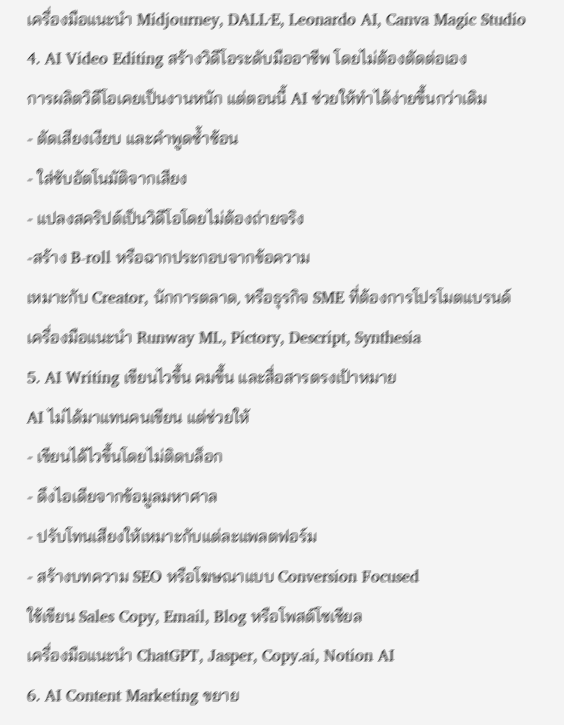เครื่องมือแนะนำ Midjourney, DALL·E, Leonardo AI, Canva Magic Studio
4. AI Video Editing สร้างวิดีโอระดับมืออาชีพ โดยไม่ต้องตัดต่อเอง
การผลิตวิดีโอเคยเป็นงานหนัก แต่ตอนนี้ AI ช่วยให้ทำได้ง่ายขึ้นกว่าเดิม
- ตัดเสียงเงียบ และคำพูดซ้ำซ้อน
- ใส่ซับอัตโนมัติจากเสียง
- แปลงสคริปต์เป็นวิดีโอโดยไม่ต้องถ่ายจริง
-สร้าง B-roll หรือฉากประกอบจากข้อความ
เหมาะกับ Creator, นักการตลาด, หรือธุรกิจ SME ที่ต้องการโปรโมตแบรนด์
เครื่องมือแนะนำ Runway ML, Pictory, Descript, Synthesia
5. AI Writing เขียนไวขึ้น คมขึ้น และสื่อสารตรงเป้าหมาย
AI ไม่ได้มาแทนคนเขียน แต่ช่วยให้
- เขียนได้ไวขึ้นโดยไม่ติดบล็อก
- ดึงไอเดียจากข้อมูลมหาศาล
- ปรับโทนเสียงให้เหมาะกับแต่ละแพลตฟอร์ม
- สร้างบทความ SEO หรือโฆษณาแบบ Conversion Focused
ใช้เขียน Sales Copy, Email, Blog หรือโพสต์โซเชียล
เครื่องมือแนะนำ ChatGPT, Jasper, Copy.ai, Notion AI
6. AI Content Marketing ขยาย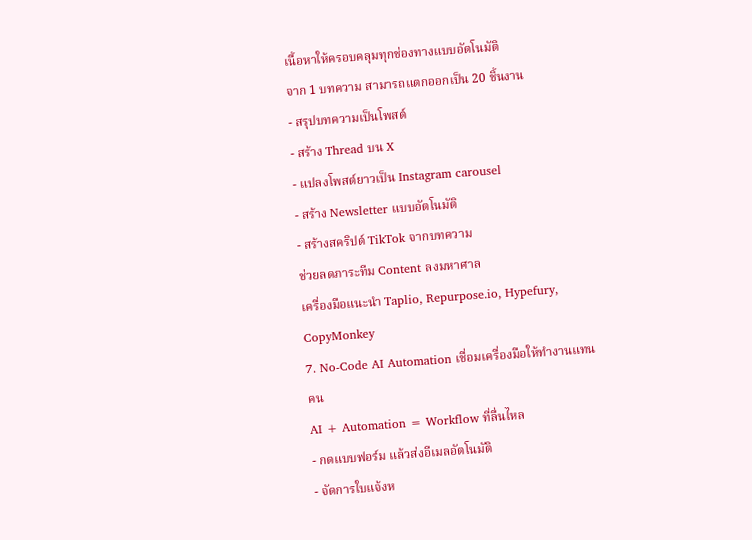เนื้อหาให้ครอบคลุมทุกช่องทางแบบอัตโนมัติ
จาก 1 บทความ สามารถแตกออกเป็น 20 ชิ้นงาน
- สรุปบทความเป็นโพสต์
- สร้าง Thread บน X
- แปลงโพสต์ยาวเป็น Instagram carousel
- สร้าง Newsletter แบบอัตโนมัติ
- สร้างสคริปต์ TikTok จากบทความ
ช่วยลดภาระทีม Content ลงมหาศาล
เครื่องมือแนะนำ Taplio, Repurpose.io, Hypefury, CopyMonkey
7. No-Code AI Automation เชื่อมเครื่องมือให้ทำงานแทนคน
AI + Automation = Workflow ที่ลื่นไหล
- กดแบบฟอร์ม แล้วส่งอีเมลอัตโนมัติ
- จัดการใบแจ้งห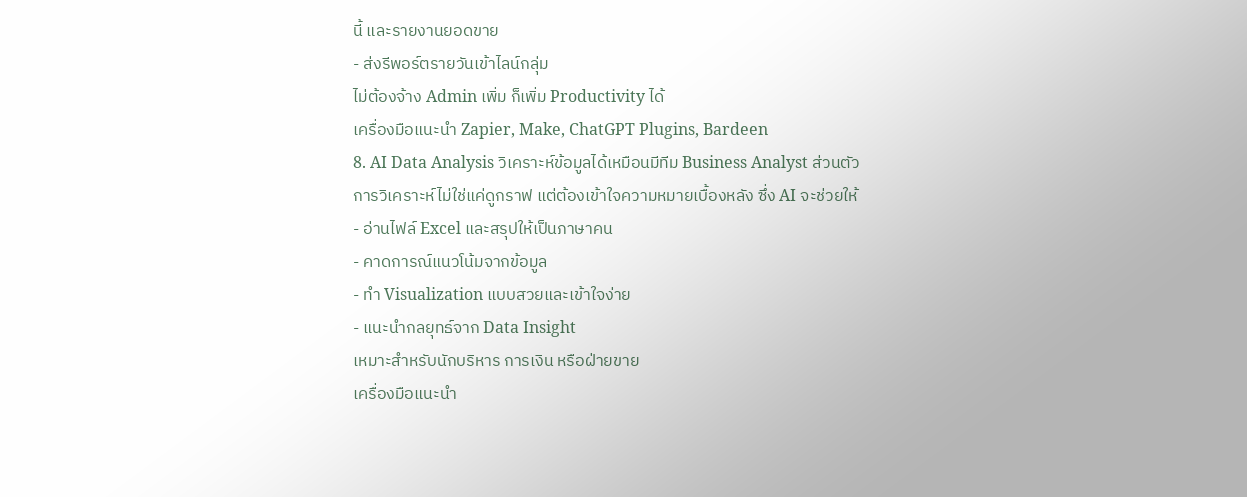นี้ และรายงานยอดขาย
- ส่งรีพอร์ตรายวันเข้าไลน์กลุ่ม
ไม่ต้องจ้าง Admin เพิ่ม ก็เพิ่ม Productivity ได้
เครื่องมือแนะนำ Zapier, Make, ChatGPT Plugins, Bardeen
8. AI Data Analysis วิเคราะห์ข้อมูลได้เหมือนมีทีม Business Analyst ส่วนตัว
การวิเคราะห์ไม่ใช่แค่ดูกราฟ แต่ต้องเข้าใจความหมายเบื้องหลัง ซึ่ง AI จะช่วยให้
- อ่านไฟล์ Excel และสรุปให้เป็นภาษาคน
- คาดการณ์แนวโน้มจากข้อมูล
- ทำ Visualization แบบสวยและเข้าใจง่าย
- แนะนำกลยุทธ์จาก Data Insight
เหมาะสำหรับนักบริหาร การเงิน หรือฝ่ายขาย
เครื่องมือแนะนำ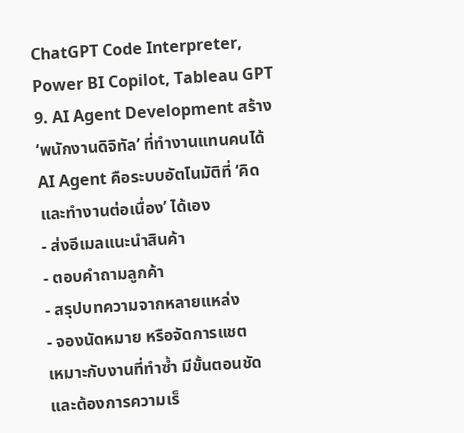ChatGPT Code Interpreter, Power BI Copilot, Tableau GPT
9. AI Agent Development สร้าง ‘พนักงานดิจิทัล’ ที่ทำงานแทนคนได้
AI Agent คือระบบอัตโนมัติที่ ‘คิดและทำงานต่อเนื่อง’ ได้เอง
- ส่งอีเมลแนะนำสินค้า
- ตอบคำถามลูกค้า
- สรุปบทความจากหลายแหล่ง
- จองนัดหมาย หรือจัดการแชต
เหมาะกับงานที่ทำซ้ำ มีขั้นตอนชัด และต้องการความเร็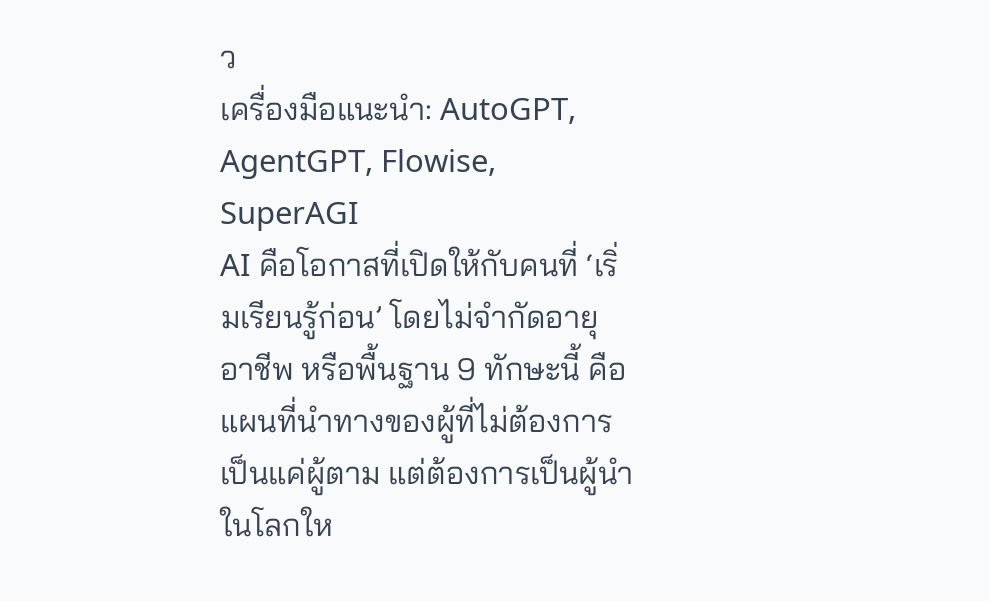ว
เครื่องมือแนะนำ: AutoGPT, AgentGPT, Flowise, SuperAGI
AI คือโอกาสที่เปิดให้กับคนที่ ‘เริ่มเรียนรู้ก่อน’ โดยไม่จำกัดอายุ อาชีพ หรือพื้นฐาน 9 ทักษะนี้ คือแผนที่นำทางของผู้ที่ไม่ต้องการเป็นแค่ผู้ตาม แต่ต้องการเป็นผู้นำในโลกให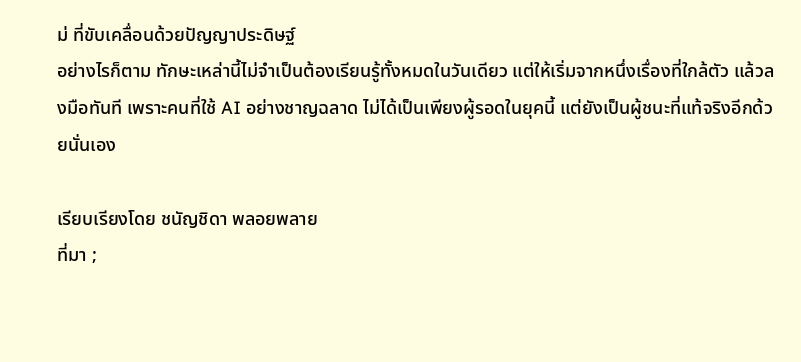ม่ ที่ขับเคลื่อนด้วยปัญญาประดิษฐ์
อย่างไรก็ตาม ทักษะเหล่านี้ไม่จำเป็นต้องเรียนรู้ทั้งหมดในวันเดียว แต่ให้เริ่มจากหนึ่งเรื่องที่ใกล้ตัว แล้วลงมือทันที เพราะคนที่ใช้ AI อย่างชาญฉลาด ไม่ได้เป็นเพียงผู้รอดในยุคนี้ แต่ยังเป็นผู้ชนะที่แท้จริงอีกด้วยนั่นเอง

เรียบเรียงโดย ชนัญชิดา พลอยพลาย
ที่มา ;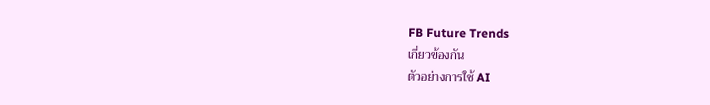FB Future Trends
เกี่ยวข้องกัน
ตัวอย่างการใช้ AI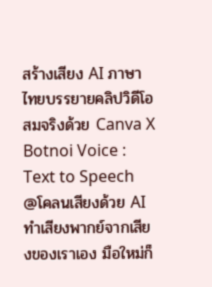สร้างเสียง AI ภาษาไทยบรรยายคลิปวิดีโอ สมจริงด้วย Canva X Botnoi Voice : Text to Speech
@โคลนเสียงด้วย AI ทำเสียงพากย์จากเสียงของเราเอง มือใหม่ก็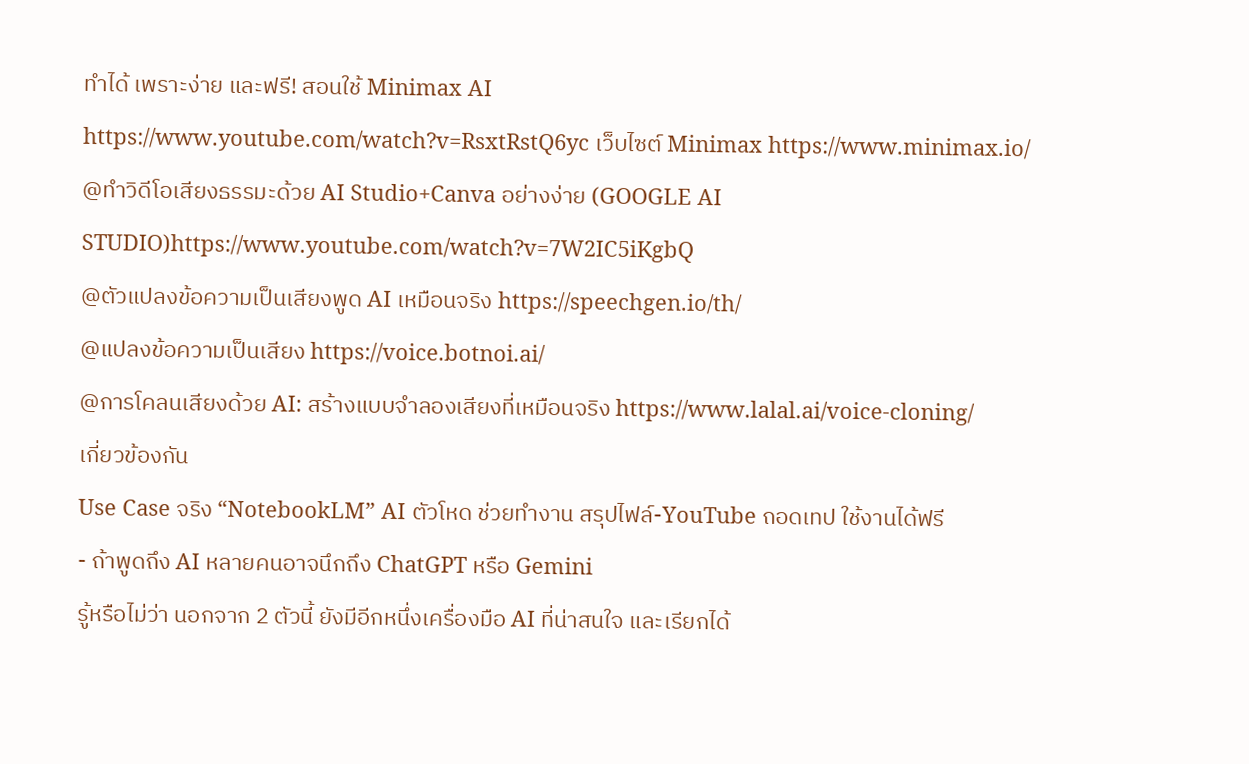ทำได้ เพราะง่าย และฟรี! สอนใช้ Minimax AI
https://www.youtube.com/watch?v=RsxtRstQ6yc เว็บไซต์ Minimax https://www.minimax.io/
@ทำวิดีโอเสียงธรรมะด้วย AI Studio+Canva อย่างง่าย (GOOGLE AI STUDIO)https://www.youtube.com/watch?v=7W2IC5iKgbQ
@ตัวแปลงข้อความเป็นเสียงพูด AI เหมือนจริง https://speechgen.io/th/
@แปลงข้อความเป็นเสียง https://voice.botnoi.ai/
@การโคลนเสียงด้วย AI: สร้างแบบจำลองเสียงที่เหมือนจริง https://www.lalal.ai/voice-cloning/
เกี่ยวข้องกัน
Use Case จริง “NotebookLM” AI ตัวโหด ช่วยทำงาน สรุปไฟล์-YouTube ถอดเทป ใช้งานได้ฟรี
- ถ้าพูดถึง AI หลายคนอาจนึกถึง ChatGPT หรือ Gemini
รู้หรือไม่ว่า นอกจาก 2 ตัวนี้ ยังมีอีกหนึ่งเครื่องมือ AI ที่น่าสนใจ และเรียกได้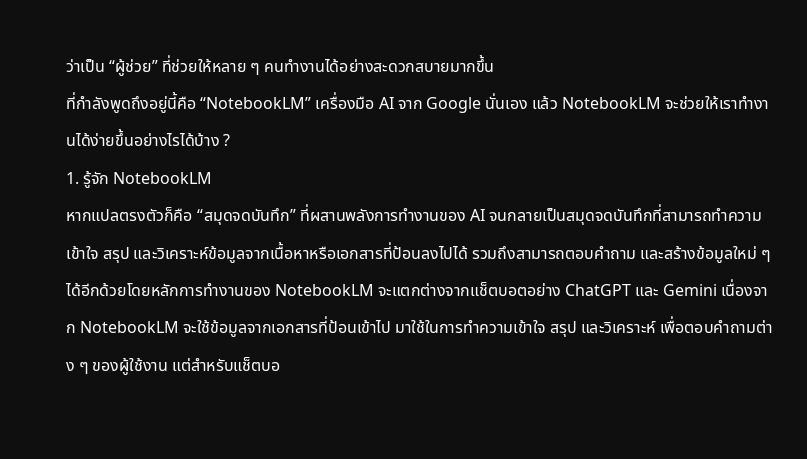ว่าเป็น “ผู้ช่วย” ที่ช่วยให้หลาย ๆ คนทำงานได้อย่างสะดวกสบายมากขึ้น
ที่กำลังพูดถึงอยู่นี้คือ “NotebookLM” เครื่องมือ AI จาก Google นั่นเอง แล้ว NotebookLM จะช่วยให้เราทำงานได้ง่ายขึ้นอย่างไรได้บ้าง ?
1. รู้จัก NotebookLM
หากแปลตรงตัวก็คือ “สมุดจดบันทึก” ที่ผสานพลังการทำงานของ AI จนกลายเป็นสมุดจดบันทึกที่สามารถทำความเข้าใจ สรุป และวิเคราะห์ข้อมูลจากเนื้อหาหรือเอกสารที่ป้อนลงไปได้ รวมถึงสามารถตอบคำถาม และสร้างข้อมูลใหม่ ๆ ได้อีกด้วยโดยหลักการทำงานของ NotebookLM จะแตกต่างจากแช็ตบอตอย่าง ChatGPT และ Gemini เนื่องจาก NotebookLM จะใช้ข้อมูลจากเอกสารที่ป้อนเข้าไป มาใช้ในการทำความเข้าใจ สรุป และวิเคราะห์ เพื่อตอบคำถามต่าง ๆ ของผู้ใช้งาน แต่สำหรับแช็ตบอ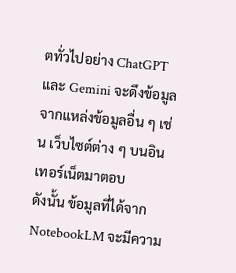ตทั่วไปอย่าง ChatGPT และ Gemini จะดึงข้อมูลจากแหล่งข้อมูลอื่น ๆ เช่น เว็บไซต์ต่าง ๆ บนอินเทอร์เน็ตมาตอบ
ดังนั้น ข้อมูลที่ได้จาก NotebookLM จะมีความ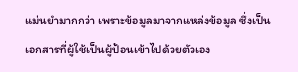แม่นยำมากกว่า เพราะข้อมูลมาจากแหล่งข้อมูล ซึ่งเป็นเอกสารที่ผู้ใช้เป็นผู้ป้อนเข้าไปด้วยตัวเอง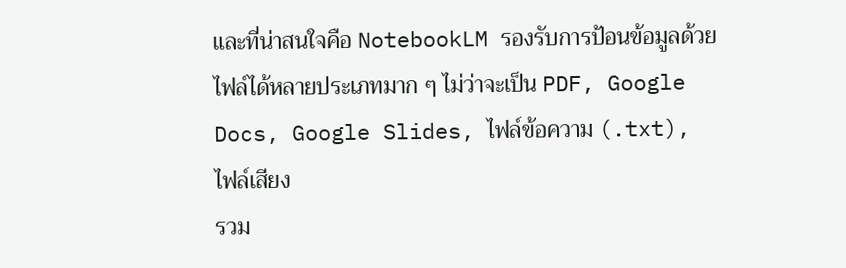และที่น่าสนใจคือ NotebookLM รองรับการป้อนข้อมูลด้วยไฟล์ได้หลายประเภทมาก ๆ ไม่ว่าจะเป็น PDF, Google Docs, Google Slides, ไฟล์ข้อความ (.txt), ไฟล์เสียง
รวม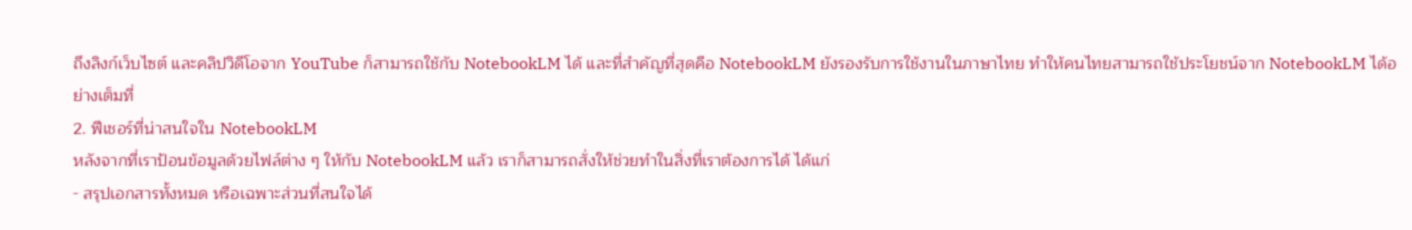ถึงลิงก์เว็บไซต์ และคลิปวิดีโอจาก YouTube ก็สามารถใช้กับ NotebookLM ได้ และที่สำคัญที่สุดคือ NotebookLM ยังรองรับการใช้งานในภาษาไทย ทำให้คนไทยสามารถใช้ประโยชน์จาก NotebookLM ได้อย่างเต็มที่
2. ฟีเชอร์ที่น่าสนใจใน NotebookLM
หลังจากที่เราป้อนข้อมูลด้วยไฟล์ต่าง ๆ ให้กับ NotebookLM แล้ว เราก็สามารถสั่งให้ช่วยทำในสิ่งที่เราต้องการได้ ได้แก่
- สรุปเอกสารทั้งหมด หรือเฉพาะส่วนที่สนใจได้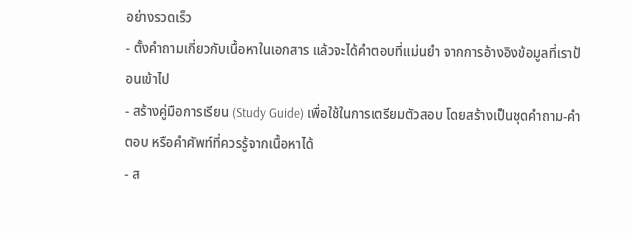อย่างรวดเร็ว
- ตั้งคำถามเกี่ยวกับเนื้อหาในเอกสาร แล้วจะได้คำตอบที่แม่นยำ จากการอ้างอิงข้อมูลที่เราป้อนเข้าไป
- สร้างคู่มือการเรียน (Study Guide) เพื่อใช้ในการเตรียมตัวสอบ โดยสร้างเป็นชุดคำถาม-คำตอบ หรือคำศัพท์ที่ควรรู้จากเนื้อหาได้
- ส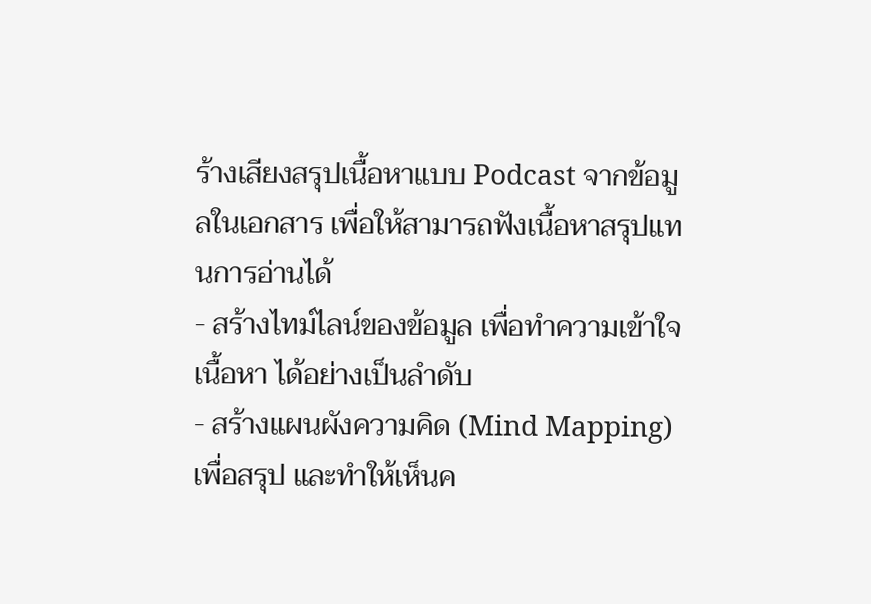ร้างเสียงสรุปเนื้อหาแบบ Podcast จากข้อมูลในเอกสาร เพื่อให้สามารถฟังเนื้อหาสรุปแทนการอ่านได้
- สร้างไทม์ไลน์ของข้อมูล เพื่อทำความเข้าใจเนื้อหา ได้อย่างเป็นลำดับ
- สร้างแผนผังความคิด (Mind Mapping) เพื่อสรุป และทำให้เห็นค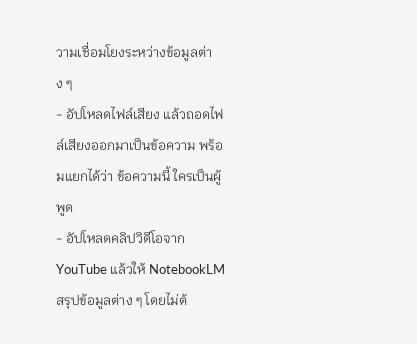วามเชื่อมโยงระหว่างข้อมูลต่าง ๆ
- อัปโหลดไฟล์เสียง แล้วถอดไฟล์เสียงออกมาเป็นข้อความ พร้อมแยกได้ว่า ข้อความนี้ ใครเป็นผู้พูด
- อัปโหลดคลิปวิดีโอจาก YouTube แล้วให้ NotebookLM สรุปข้อมูลต่าง ๆ โดยไม่ต้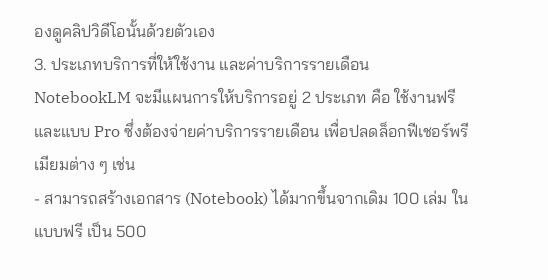องดูคลิปวิดีโอนั้นด้วยตัวเอง
3. ประเภทบริการที่ให้ใช้งาน และค่าบริการรายเดือน
NotebookLM จะมีแผนการให้บริการอยู่ 2 ประเภท คือ ใช้งานฟรี และแบบ Pro ซึ่งต้องจ่ายค่าบริการรายเดือน เพื่อปลดล็อกฟีเชอร์พรีเมียมต่าง ๆ เช่น
- สามารถสร้างเอกสาร (Notebook) ได้มากขึ้นจากเดิม 100 เล่ม ในแบบฟรี เป็น 500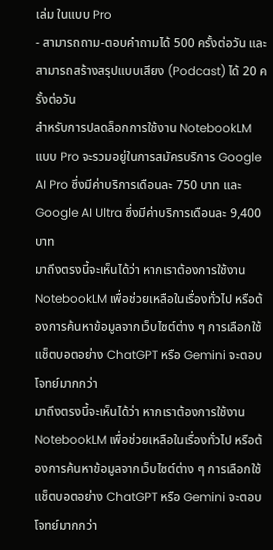เล่ม ในแบบ Pro
- สามารถถาม-ตอบคำถามได้ 500 ครั้งต่อวัน และสามารถสร้างสรุปแบบเสียง (Podcast) ได้ 20 ครั้งต่อวัน
สำหรับการปลดล็อกการใช้งาน NotebookLM แบบ Pro จะรวมอยู่ในการสมัครบริการ Google AI Pro ซึ่งมีค่าบริการเดือนละ 750 บาท และ Google AI Ultra ซึ่งมีค่าบริการเดือนละ 9,400 บาท
มาถึงตรงนี้จะเห็นได้ว่า หากเราต้องการใช้งาน NotebookLM เพื่อช่วยเหลือในเรื่องทั่วไป หรือต้องการค้นหาข้อมูลจากเว็บไซต์ต่าง ๆ การเลือกใช้แช็ตบอตอย่าง ChatGPT หรือ Gemini จะตอบโจทย์มากกว่า
มาถึงตรงนี้จะเห็นได้ว่า หากเราต้องการใช้งาน NotebookLM เพื่อช่วยเหลือในเรื่องทั่วไป หรือต้องการค้นหาข้อมูลจากเว็บไซต์ต่าง ๆ การเลือกใช้แช็ตบอตอย่าง ChatGPT หรือ Gemini จะตอบโจทย์มากกว่า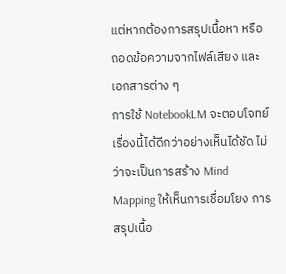แต่หากต้องการสรุปเนื้อหา หรือถอดข้อความจากไฟล์เสียง และเอกสารต่าง ๆ
การใช้ NotebookLM จะตอบโจทย์เรื่องนี้ได้ดีกว่าอย่างเห็นได้ชัด ไม่ว่าจะเป็นการสร้าง Mind Mapping ให้เห็นการเชื่อมโยง การสรุปเนื้อ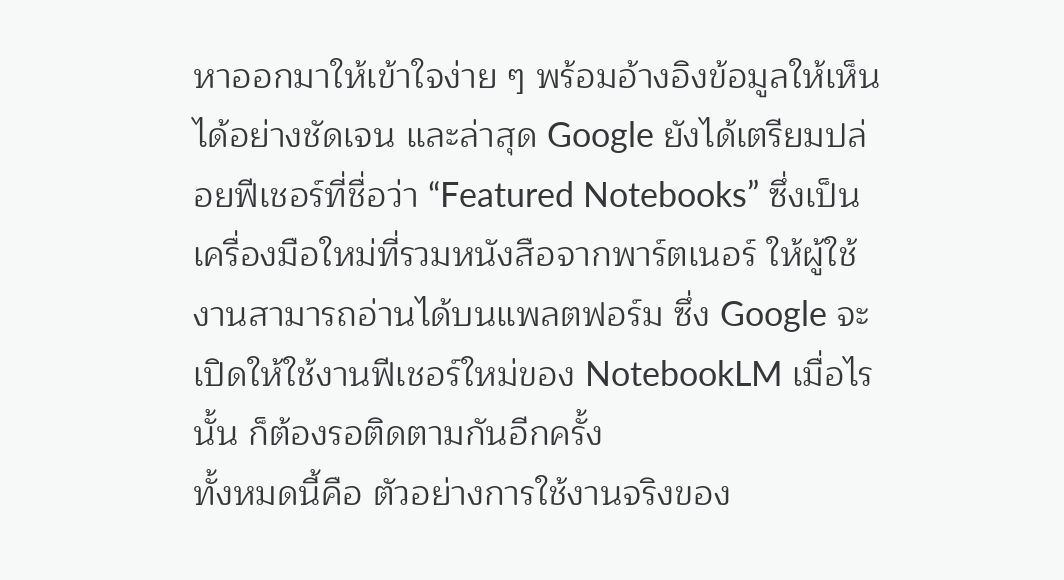หาออกมาให้เข้าใจง่าย ๆ พร้อมอ้างอิงข้อมูลให้เห็นได้อย่างชัดเจน และล่าสุด Google ยังได้เตรียมปล่อยฟีเชอร์ที่ชื่อว่า “Featured Notebooks” ซึ่งเป็นเครื่องมือใหม่ที่รวมหนังสือจากพาร์ตเนอร์ ให้ผู้ใช้งานสามารถอ่านได้บนแพลตฟอร์ม ซึ่ง Google จะเปิดให้ใช้งานฟีเชอร์ใหม่ของ NotebookLM เมื่อไรนั้น ก็ต้องรอติดตามกันอีกครั้ง
ทั้งหมดนี้คือ ตัวอย่างการใช้งานจริงของ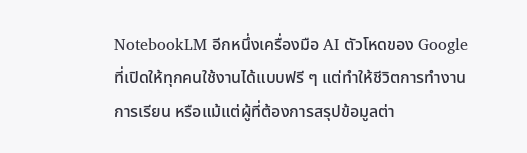NotebookLM อีกหนึ่งเครื่องมือ AI ตัวโหดของ Google ที่เปิดให้ทุกคนใช้งานได้แบบฟรี ๆ แต่ทำให้ชีวิตการทำงาน การเรียน หรือแม้แต่ผู้ที่ต้องการสรุปข้อมูลต่า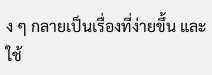ง ๆ กลายเป็นเรื่องที่ง่ายขึ้น และใช้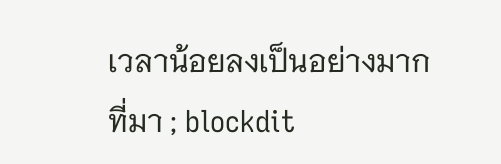เวลาน้อยลงเป็นอย่างมาก
ที่มา ; blockdit